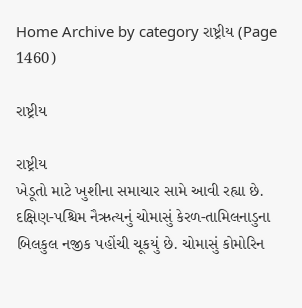Home Archive by category રાષ્ટ્રીય (Page 1460)

રાષ્ટ્રીય

રાષ્ટ્રીય
ખેડૂતો માટે ખુશીના સમાચાર સામે આવી રહ્યા છે. દક્ષિણ-પશ્ચિમ નૈઋત્યનું ચોમાસું કેરળ-તામિલનાડુના બિલકુલ નજીક પહોંચી ચૂકયું છે. ચોમાસું કોમોરિન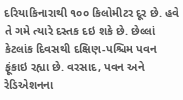દરિયાકિનારાથી ૧૦૦ કિલોમીટર દૂર છે. હવે તે ગમે ત્યારે દસ્તક દઇ શકે છે. છેલ્લાં કેટલાંક દિવસથી દક્ષિણ-પશ્ચિમ પવન ફૂંકાઇ રહ્યા છે. વરસાદ, પવન અને રેડિએશનના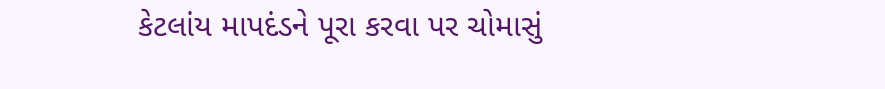કેટલાંય માપદંડને પૂરા કરવા પર ચોમાસું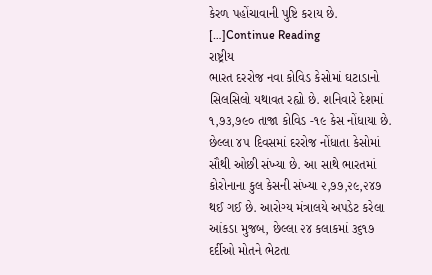કેરળ પહોંચાવાની પુષ્ટિ કરાય છે. […]Continue Reading
રાષ્ટ્રીય
ભારત દરરોજ નવા કોવિડ કેસોમાં ઘટાડાનો સિલસિલો યથાવત રહ્યો છે. શનિવારે દેશમાં ૧,૭૩,૭૯૦ તાજા કોવિડ -૧૯ કેસ નોંધાયા છે. છેલ્લા ૪૫ દિવસમાં દરરોજ નોંધાતા કેસોમાં સૌથી ઓછી સંખ્યા છે. આ સાથે ભારતમાં કોરોનાના કુલ કેસની સંખ્યા ૨,૭૭,૨૯,૨૪૭ થઈ ગઈ છે. આરોગ્ય મંત્રાલયે અપડેટ કરેલા આંકડા મુજબ, છેલ્લા ૨૪ કલાકમાં ૩૬૧૭ દર્દીઓ મોતને ભેટતા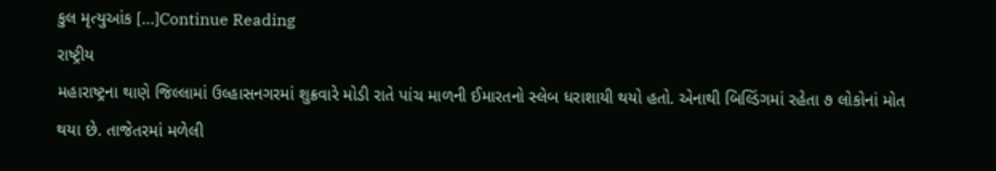કુલ મૃત્યુઆંક […]Continue Reading
રાષ્ટ્રીય
મહારાષ્ટ્રના થાણે જિલ્લામાં ઉલ્હાસનગરમાં શુક્રવારે મોડી રાતે પાંચ માળની ઈમારતનો સ્લેબ ધરાશાયી થયો હતો. એનાથી બિલ્ડિંગમાં રહેતા ૭ લોકોનાં મોત થયા છે. તાજેતરમાં મળેલી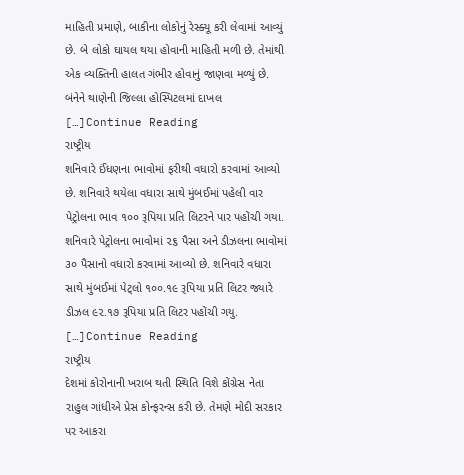માહિતી પ્રમાણે, બાકીના લોકોનું રેસ્ક્યૂ કરી લેવામાં આવ્યું છે. બે લોકો ઘાયલ થયા હોવાની માહિતી મળી છે. તેમાંથી એક વ્યક્તિની હાલત ગંભીર હોવાનું જાણવા મળ્યું છે. બંનેને થાણેની જિલ્લા હોસ્પિટલમાં દાખલ […]Continue Reading
રાષ્ટ્રીય
શનિવારે ઈંધણના ભાવોમાં ફરીથી વધારો કરવામાં આવ્યો છે. શનિવારે થયેલા વધારા સાથે મુંબઈમાં પહેલી વાર પેટ્રોલના ભાવ ૧૦૦ રૂપિયા પ્રતિ લિટરને પાર પહોંચી ગયા. શનિવારે પેટ્રોલના ભાવોમાં ૨૬ પૈસા અને ડીઝલના ભાવોમાં ૩૦ પૈસાનો વધારો કરવામાં આવ્યો છે. શનિવારે વધારા સાથે મુંબઈમાં પેટ્‌લો ૧૦૦.૧૯ રૂપિયા પ્રતિ લિટર જ્યારે ડીઝલ ૯૨.૧૭ રૂપિયા પ્રતિ લિટર પહોંચી ગયુ. […]Continue Reading
રાષ્ટ્રીય
દેશમાં કોરોનાની ખરાબ થતી સ્થિતિ વિશે કોંગ્રેસ નેતા રાહુલ ગાંધીએ પ્રેસ કોન્ફરન્સ કરી છે. તેમણે મોદી સરકાર પર આકરા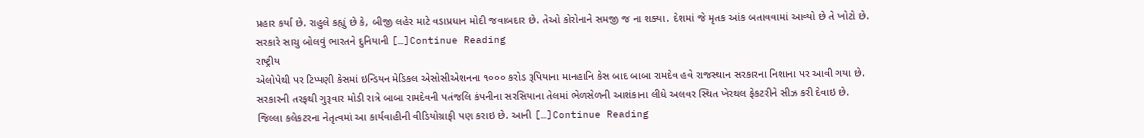પ્રહાર કર્યા છે. રાહુલે કહ્યું છે કે, બીજી લહેર માટે વડાપ્રધાન મોદી જવાબદાર છે. તેઓ કોરોનાને સમજી જ ના શક્યા. દેશમાં જે મૃતક આંક બતાવવામાં આવ્યો છે તે ખોટો છે. સરકારે સાચુ બોલવું ભારતને દુનિયાની […]Continue Reading
રાષ્ટ્રીય
એલોપેથી પર ટિપ્પણી કેસમાં ઇન્ડિયન મેડિકલ એસોસીએશનના ૧૦૦૦ કરોડ રૂપિયાના માનહાનિ કેસ બાદ બાબા રામદેવ હવે રાજસ્થાન સરકારના નિશાના પર આવી ગયા છે. સરકારની તરફથી ગુરૂવાર મોડી રાત્રે બાબા રામદેવની પતંજલિ કંપનીના સરસિયાના તેલમાં ભેળસેળની આશંકાના લીધે અલવર સ્થિત ખેરથલ ફેકટરીને સીઝ કરી દેવાઇ છે. જિલ્લા કલેકટરના નેતૃત્વમાં આ કાર્યવાહીની વીડિયોગ્રાફી પણ કરાઇ છે. આની […]Continue Reading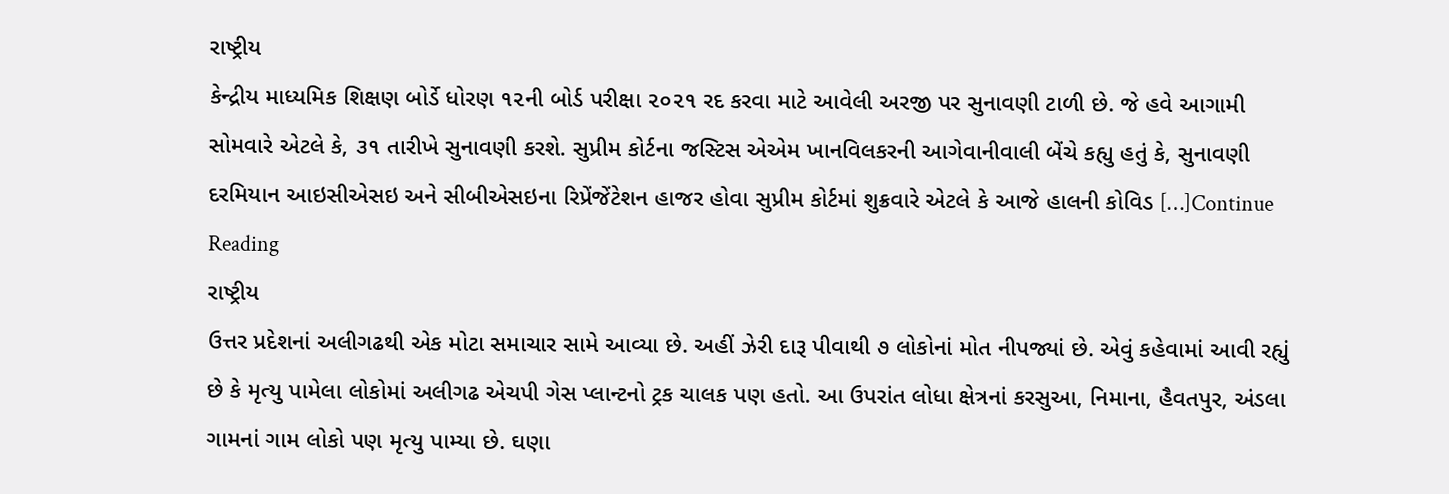રાષ્ટ્રીય
કેન્દ્રીય માધ્યમિક શિક્ષણ બોર્ડે ધોરણ ૧૨ની બોર્ડ પરીક્ષા ૨૦૨૧ રદ કરવા માટે આવેલી અરજી પર સુનાવણી ટાળી છે. જે હવે આગામી સોમવારે એટલે કે, ૩૧ તારીખે સુનાવણી કરશે. સુપ્રીમ કોર્ટના જસ્ટિસ એએમ ખાનવિલકરની આગેવાનીવાલી બેંચે કહ્યુ હતું કે, સુનાવણી દરમિયાન આઇસીએસઇ અને સીબીએસઇના રિપ્રેંજેંટેશન હાજર હોવા સુપ્રીમ કોર્ટમાં શુક્રવારે એટલે કે આજે હાલની કોવિડ […]Continue Reading
રાષ્ટ્રીય
ઉત્તર પ્રદેશનાં અલીગઢથી એક મોટા સમાચાર સામે આવ્યા છે. અહીં ઝેરી દારૂ પીવાથી ૭ લોકોનાં મોત નીપજ્યાં છે. એવું કહેવામાં આવી રહ્યું છે કે મૃત્યુ પામેલા લોકોમાં અલીગઢ એચપી ગેસ પ્લાન્ટનો ટ્રક ચાલક પણ હતો. આ ઉપરાંત લોધા ક્ષેત્રનાં કરસુઆ, નિમાના, હૈવતપુર, અંડલા ગામનાં ગામ લોકો પણ મૃત્યુ પામ્યા છે. ઘણા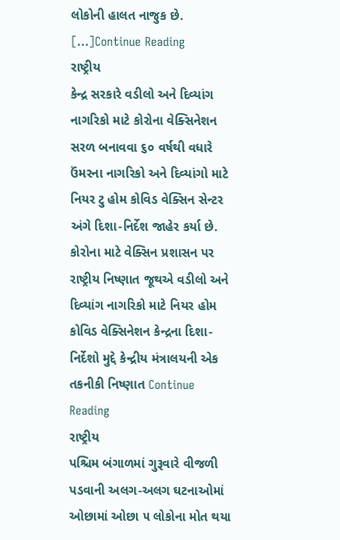લોકોની હાલત નાજુક છે. […]Continue Reading
રાષ્ટ્રીય
કેન્દ્ર સરકારે વડીલો અને દિવ્યાંગ નાગરિકો માટે કોરોના વેક્સિનેશન સરળ બનાવવા ૬૦ વર્ષથી વધારે ઉંમરના નાગરિકો અને દિવ્યાંગો માટે નિયર ટુ હોમ કોવિડ વેક્સિન સેન્ટર અંગે દિશા-નિર્દેશ જાહેર કર્યા છે. કોરોના માટે વેક્સિન પ્રશાસન પર રાષ્ટ્રીય નિષ્ણાત જૂથએ વડીલો અને દિવ્યાંગ નાગરિકો માટે નિયર હોમ કોવિડ વેક્સિનેશન કેન્દ્રના દિશા-નિર્દેશો મુદ્દે કેન્દ્રીય મંત્રાલયની એક તકનીકી નિષ્ણાત Continue Reading
રાષ્ટ્રીય
પશ્ચિમ બંગાળમાં ગુરૂવારે વીજળી પડવાની અલગ-અલગ ઘટનાઓમાં ઓછામાં ઓછા ૫ લોકોના મોત થયા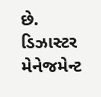છે. ડિઝાસ્ટર મેનેજમેન્ટ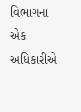વિભાગના એક અધિકારીએ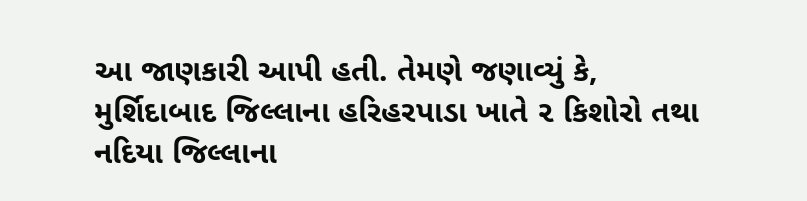આ જાણકારી આપી હતી. તેમણે જણાવ્યું કે, મુર્શિદાબાદ જિલ્લાના હરિહરપાડા ખાતે ૨ કિશોરો તથા નદિયા જિલ્લાના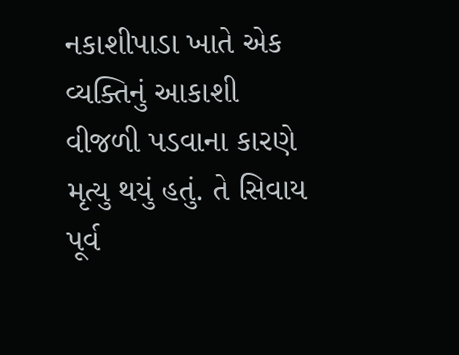નકાશીપાડા ખાતે એક વ્યક્તિનું આકાશી વીજળી પડવાના કારણે મૃત્યુ થયું હતું. તે સિવાય પૂર્વ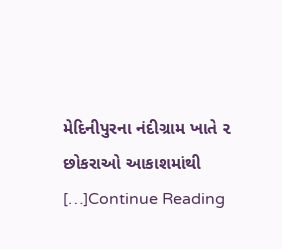મેદિનીપુરના નંદીગ્રામ ખાતે ૨ છોકરાઓ આકાશમાંથી […]Continue Reading